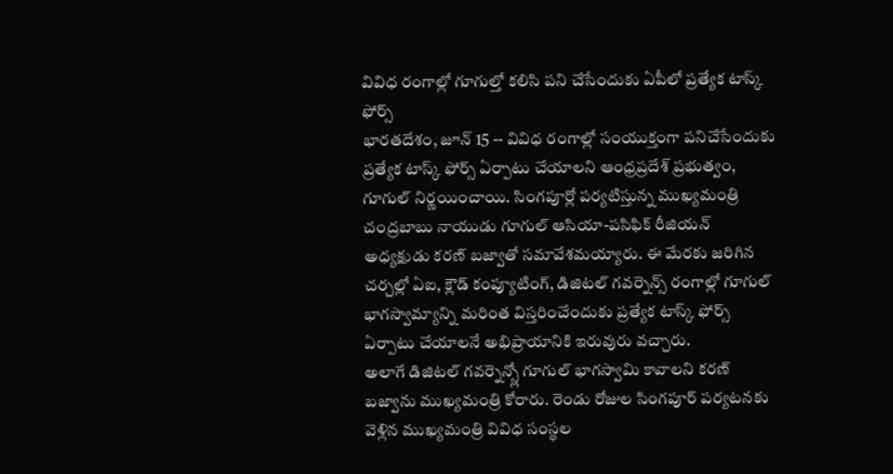వివిధ రంగాల్లో గూగుల్తో కలిసి పని చేసేందుకు ఏపీలో ప్రత్యేక టాస్క్ ఫోర్స్
భారతదేశం, జూన్ 15 -- వివిధ రంగాల్లో సంయుక్తంగా పనిచేసేందుకు ప్రత్యేక టాస్క్ ఫోర్స్ ఏర్పాటు చేయాలని ఆంధ్రప్రదేశ్ ప్రభుత్వం, గూగుల్ నిర్ణయించాయి. సింగపూర్లో పర్యటిస్తున్న ముఖ్యమంత్రి చంద్రబాబు నాయుడు గూగుల్ ఆసియా-పసిఫిక్ రీజియన్ అధ్యక్షుడు కరణ్ బజ్వాతో సమావేశమయ్యారు. ఈ మేరకు జరిగిన చర్చల్లో ఏఐ, క్లౌడ్ కంప్యూటింగ్, డిజిటల్ గవర్నెన్స్ రంగాల్లో గూగుల్ భాగస్వామ్యాన్ని మరింత విస్తరించేందుకు ప్రత్యేక టాస్క్ ఫోర్స్ ఏర్పాటు చేయాలనే అభిప్రాయానికి ఇరువురు వచ్చారు.
అలాగే డిజిటల్ గవర్నెన్స్లో గూగుల్ భాగస్వామి కావాలని కరణ్ బజ్వాను ముఖ్యమంత్రి కోరారు. రెండు రోజుల సింగపూర్ పర్యటనకు వెళ్లిన ముఖ్యమంత్రి వివిధ సంస్థల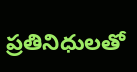ప్రతినిధులతో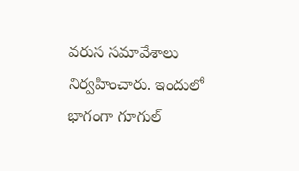వరుస సమావేశాలు నిర్వహించారు. ఇందులో భాగంగా గూగుల్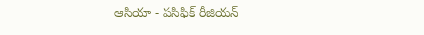ఆసియా - పసిఫిక్ రీజియన్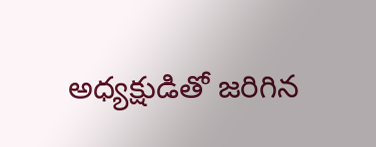అధ్యక్షుడితో జరిగిన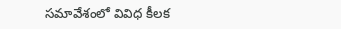సమావేశంలో వివిధ కీలక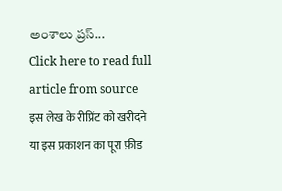అంశాలు ప్రస్...
Click here to read full article from source
इस लेख के रीप्रिंट को खरीदने या इस प्रकाशन का पूरा फ़ीड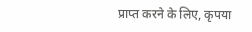प्राप्त करने के लिए, कृपया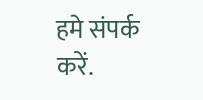हमे संपर्क करें.